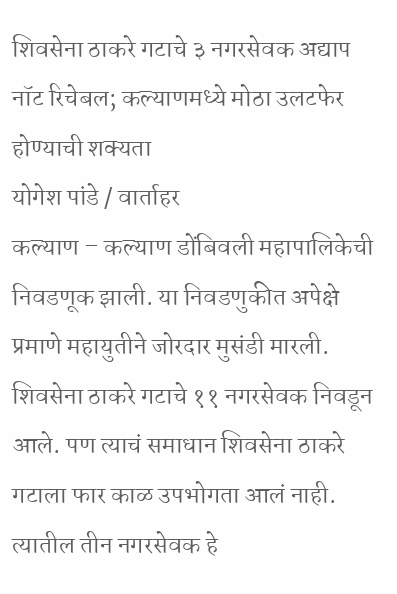शिवसेना ठाकरे गटाचे ३ नगरसेवक अद्याप नॉट रिचेबल; कल्याणमध्ये मोठा उलटफेर होण्याची शक्यता
योगेश पांडे / वार्ताहर
कल्याण – कल्याण डोंबिवली महापालिकेची निवडणूक झाली. या निवडणुकीत अपेक्षे प्रमाणे महायुतीने जोरदार मुसंडी मारली. शिवसेना ठाकरे गटाचे ११ नगरसेवक निवडून आले. पण त्याचं समाधान शिवसेना ठाकरे गटाला फार काळ उपभोगता आलं नाही. त्यातील तीन नगरसेवक हे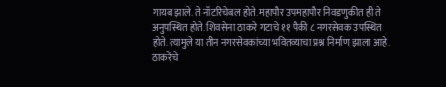गायब झाले. ते नॉटरिचेबल होते. महापौर उपमहापौर निवडणुकीत ही ते अनुपस्थित होते. शिवसेना ठाकरे गटाचे ११ पैकी ८ नगरसेवक उपस्थित होते. त्यामुले या तीन नगरसेवकांच्या भवितव्याचा प्रश्न निर्माण झाला आहे.
ठाकरेंचे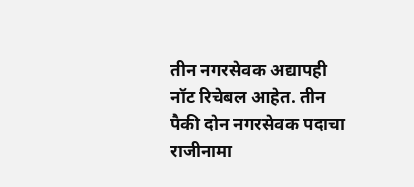तीन नगरसेवक अद्यापही नॉट रिचेबल आहेत. तीन पैकी दोन नगरसेवक पदाचा राजीनामा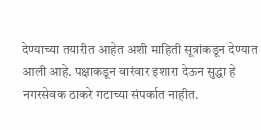देण्याच्या तयारीत आहेत अशी माहिती सूत्रांकडून देण्यात आली आहे. पक्षाकडून वारंवार इशारा देऊन सुद्धा हे नगरसेवक ठाकरे गटाच्या संपर्कात नाहीत.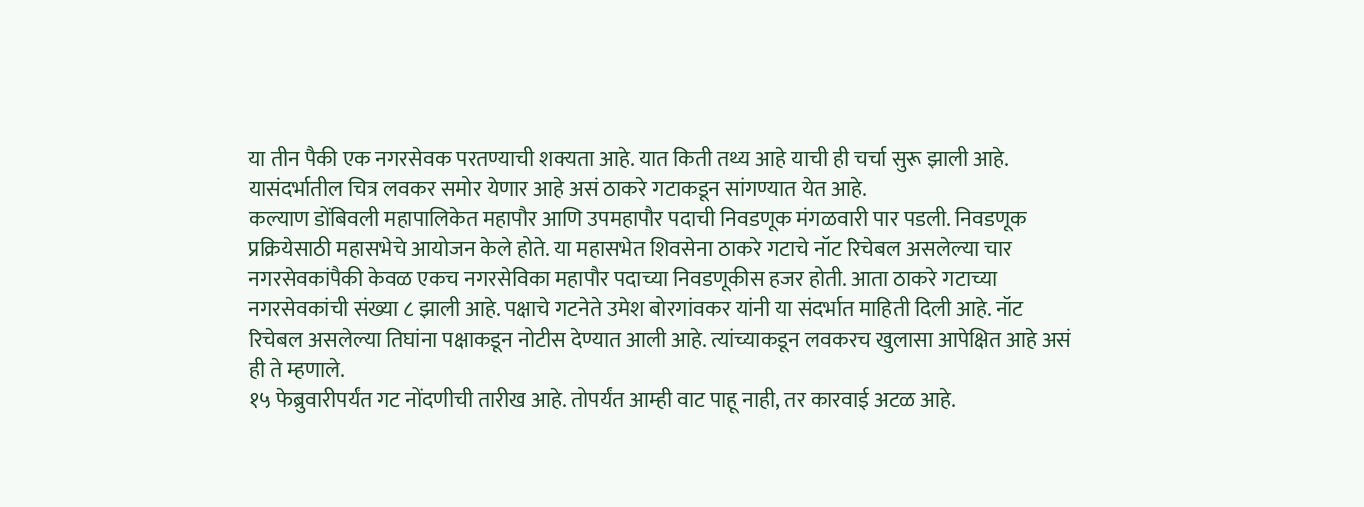या तीन पैकी एक नगरसेवक परतण्याची शक्यता आहे. यात किती तथ्य आहे याची ही चर्चा सुरू झाली आहे. यासंदर्भातील चित्र लवकर समोर येणार आहे असं ठाकरे गटाकडून सांगण्यात येत आहे.
कल्याण डोंबिवली महापालिकेत महापौर आणि उपमहापौर पदाची निवडणूक मंगळवारी पार पडली. निवडणूक प्रक्रियेसाठी महासभेचे आयोजन केले होते. या महासभेत शिवसेना ठाकरे गटाचे नॉट रिचेबल असलेल्या चार नगरसेवकांपैकी केवळ एकच नगरसेविका महापौर पदाच्या निवडणूकीस हजर होती. आता ठाकरे गटाच्या नगरसेवकांची संख्या ८ झाली आहे. पक्षाचे गटनेते उमेश बोरगांवकर यांनी या संदर्भात माहिती दिली आहे. नॉट रिचेबल असलेल्या तिघांना पक्षाकडून नोटीस देण्यात आली आहे. त्यांच्याकडून लवकरच खुलासा आपेक्षित आहे असं ही ते म्हणाले.
१५ फेब्रुवारीपर्यंत गट नोंदणीची तारीख आहे. तोपर्यंत आम्ही वाट पाहू नाही, तर कारवाई अटळ आहे.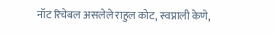नॉट रिचेबल असलेले राहुल कोट, स्वप्नाली केणे,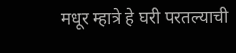मधूर म्हात्रे हे घरी परतल्याची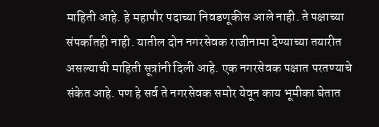माहिती आहे. हे महापौर पदाच्या निवडणूकीस आले नाही. ते पक्षाच्या संपर्कातही नाही. यातील दोन नगरसेवक राजीनामा देण्याच्या तयारीत असल्याची माहिती सूत्रांनी दिली आहे. एक नगरसेवक पक्षात परतण्याचे संकेत आहे. पण हे सर्व ते नगरसेवक समोर येवून काय भूमीका घेतात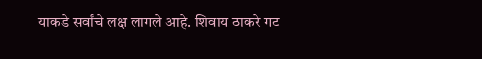याकडे सर्वांचे लक्ष लागले आहे. शिवाय ठाकरे गट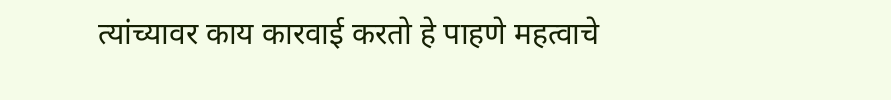त्यांच्यावर काय कारवाई करतो हे पाहणे महत्वाचे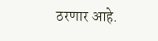ठरणार आहे.